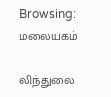Browsing: மலையகம்

லிந்துலை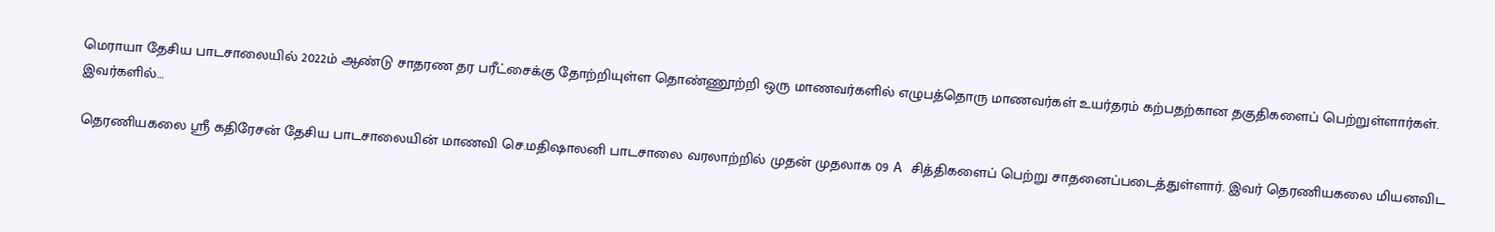மெராயா தேசிய பாடசாலையில் 2022ம் ஆண்டு சாதரண தர பரீட்சைக்கு தோற்றியுள்ள தொண்ணூற்றி ஒரு மாணவர்களில் எழுபத்தொரு மாணவர்கள் உயர்தரம் கற்பதற்கான தகுதிகளைப் பெற்றுள்ளார்கள். இவர்களில்…

தெரணியகலை ஸ்ரீ கதிரேசன் தேசிய பாடசாலையின் மாணவி செ.மதிஷாலனி பாடசாலை வரலாற்றில் முதன் முதலாக 09 A சித்திகளைப் பெற்று சாதனைப்படைத்துள்ளார். இவர் தெரணியகலை மியனவிட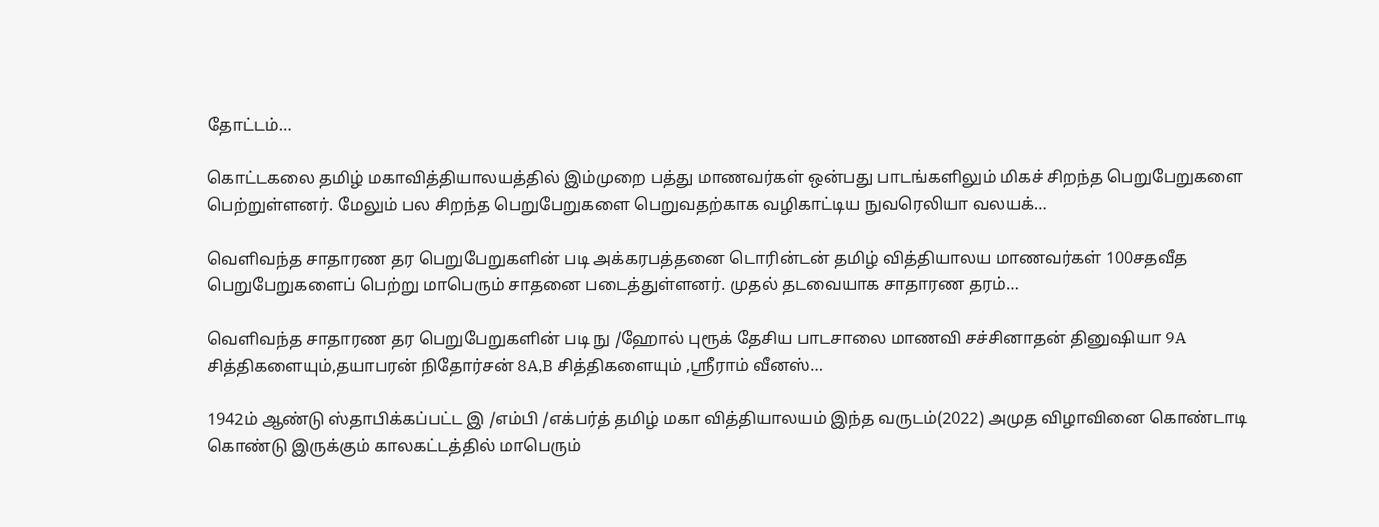தோட்டம்…

கொட்டகலை தமிழ் மகாவித்தியாலயத்தில் இம்முறை பத்து மாணவர்கள் ஒன்பது பாடங்களிலும் மிகச் சிறந்த பெறுபேறுகளை பெற்றுள்ளனர். மேலும் பல சிறந்த பெறுபேறுகளை பெறுவதற்காக வழிகாட்டிய நுவரெலியா வலயக்…

வெளிவந்த சாதாரண தர பெறுபேறுகளின் படி அக்கரபத்தனை டொரின்டன் தமிழ் வித்தியாலய மாணவர்கள் 100சதவீத பெறுபேறுகளைப் பெற்று மாபெரும் சாதனை படைத்துள்ளனர். முதல் தடவையாக சாதாரண தரம்…

வெளிவந்த சாதாரண தர பெறுபேறுகளின் படி நு /ஹோல் புரூக் தேசிய பாடசாலை மாணவி சச்சினாதன் தினுஷியா 9A சித்திகளையும்,தயாபரன் நிதோர்சன் 8A,B சித்திகளையும் ,ஸ்ரீராம் வீனஸ்…

1942ம் ஆண்டு ஸ்தாபிக்கப்பட்ட இ /எம்பி /எக்பர்த் தமிழ் மகா வித்தியாலயம் இந்த வருடம்(2022) அமுத விழாவினை கொண்டாடி கொண்டு இருக்கும் காலகட்டத்தில் மாபெரும்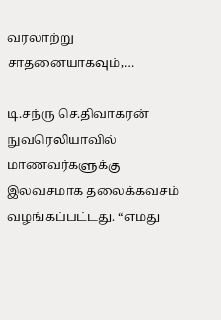வரலாற்று சாதனையாகவும்,…

டி.சந்ரு செ.திவாகரன் நுவரெலியாவில் மாணவர்களுக்கு இலவசமாக தலைக்கவசம் வழங்கப்பட்டது. “எமது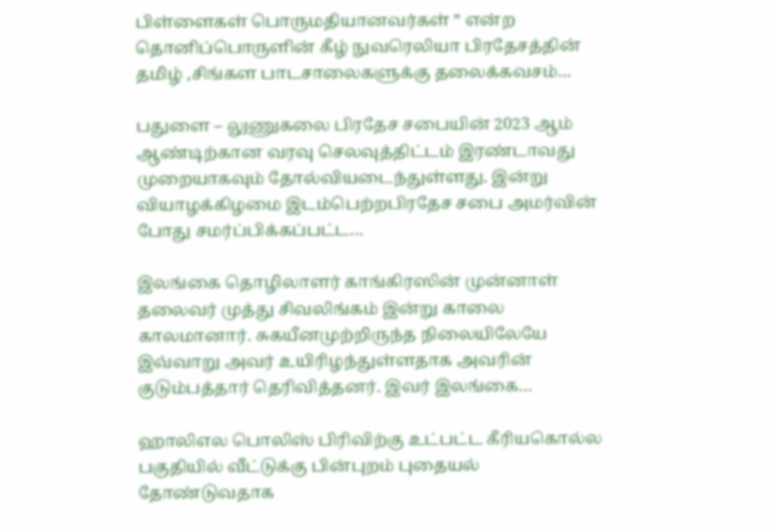பிள்ளைகள் பொருமதியானவர்கள் ” என்ற தொனிப்பொருளின் கீழ் நுவரெலியா பிரதேசத்தின் தமிழ் ,சிங்கள பாடசாலைகளுக்கு தலைக்கவசம்…

பதுளை – லுணுகலை பிரதேச சபையின் 2023 ஆம் ஆண்டிற்கான வரவு செலவுத்திட்டம் இரண்டாவது முறையாகவும் தோல்வியடைந்துள்ளது. இன்று வியாழக்கிழமை இடம்பெற்றபிரதேச சபை அமர்வின் போது சமர்ப்பிக்கப்பட்ட…

இலங்கை தொழிலாளர் காங்கிரஸின் முன்னாள் தலைவர் முத்து சிவலிங்கம் இன்று காலை காலமானார். சுகயீனமுற்றிருந்த நிலையிலேயே இவ்வாறு அவர் உயிரிழந்துள்ளதாக அவரின் குடும்பத்தார் தெரிவித்தனர். இவர் இலங்கை…

ஹாலிஎல பொலிஸ் பிரிவிற்கு உட்பட்ட கீரியகொல்ல பகுதியில் வீட்டுக்கு பின்புறம் புதையல் தோண்டுவதாக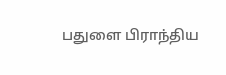பதுளை பிராந்திய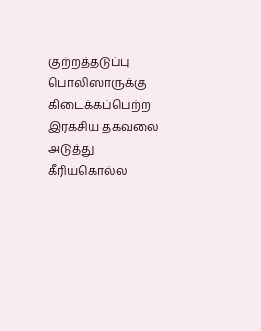குற்றத்தடுப்பு பொலிஸாருக்கு கிடைக்கப்பெற்ற இரகசிய தகவலை அடுத்து கீரியகொல்ல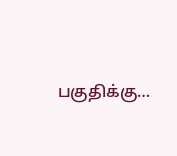பகுதிக்கு…